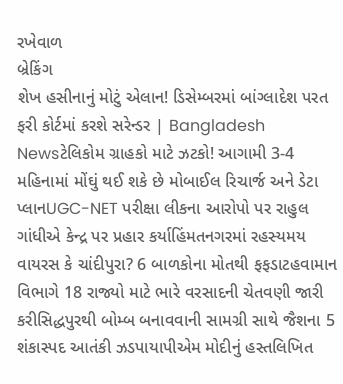રખેવાળ
બ્રેકિંગ
શેખ હસીનાનું મોટું એલાન! ડિસેમ્બરમાં બાંગ્લાદેશ પરત ફરી કોર્ટમાં કરશે સરેન્ડર | Bangladesh Newsટેલિકોમ ગ્રાહકો માટે ઝટકો! આગામી 3-4 મહિનામાં મોંઘું થઈ શકે છે મોબાઈલ રિચાર્જ અને ડેટા પ્લાનUGC-NET પરીક્ષા લીકના આરોપો પર રાહુલ ગાંધીએ કેન્દ્ર પર પ્રહાર કર્યાહિંમતનગરમાં રહસ્યમય વાયરસ કે ચાંદીપુરા? 6 બાળકોના મોતથી ફફડાટહવામાન વિભાગે 18 રાજ્યો માટે ભારે વરસાદની ચેતવણી જારી કરીસિદ્ધપુરથી બોમ્બ બનાવવાની સામગ્રી સાથે જૈશના 5 શંકાસ્પદ આતંકી ઝડપાયાપીએમ મોદીનું હસ્તલિખિત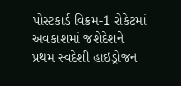પોસ્ટકાર્ડ વિક્રમ-1 રોકેટમાં અવકાશમાં જશેદેશને પ્રથમ સ્વદેશી હાઇડ્રોજન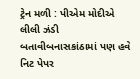ટ્રેન મળી : પીએમ મોદીએ લીલી ઝંડી બતાવીબનાસકાંઠામાં પણ હવે નિટ પેપર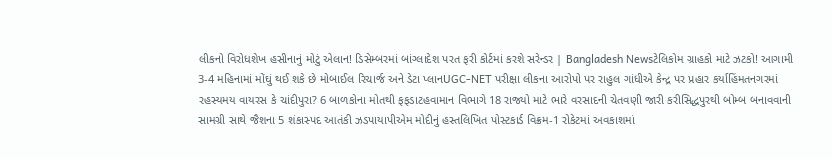લીકનો વિરોધશેખ હસીનાનું મોટું એલાન! ડિસેમ્બરમાં બાંગ્લાદેશ પરત ફરી કોર્ટમાં કરશે સરેન્ડર | Bangladesh Newsટેલિકોમ ગ્રાહકો માટે ઝટકો! આગામી 3-4 મહિનામાં મોંઘું થઈ શકે છે મોબાઈલ રિચાર્જ અને ડેટા પ્લાનUGC-NET પરીક્ષા લીકના આરોપો પર રાહુલ ગાંધીએ કેન્દ્ર પર પ્રહાર કર્યાહિંમતનગરમાં રહસ્યમય વાયરસ કે ચાંદીપુરા? 6 બાળકોના મોતથી ફફડાટહવામાન વિભાગે 18 રાજ્યો માટે ભારે વરસાદની ચેતવણી જારી કરીસિદ્ધપુરથી બોમ્બ બનાવવાની સામગ્રી સાથે જૈશના 5 શંકાસ્પદ આતંકી ઝડપાયાપીએમ મોદીનું હસ્તલિખિત પોસ્ટકાર્ડ વિક્રમ-1 રોકેટમાં અવકાશમાં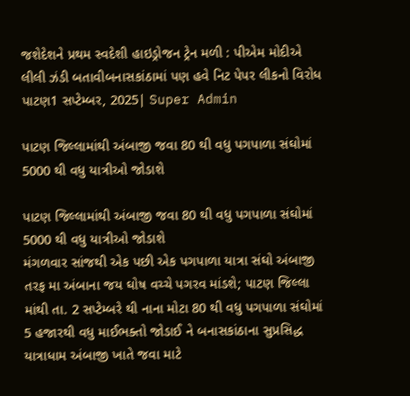જશેદેશને પ્રથમ સ્વદેશી હાઇડ્રોજન ટ્રેન મળી : પીએમ મોદીએ લીલી ઝંડી બતાવીબનાસકાંઠામાં પણ હવે નિટ પેપર લીકનો વિરોધ
પાટણ1 સપ્ટેમ્બર, 2025| Super Admin

પાટણ જિલ્લામાંથી અંબાજી જવા 80 થી વધુ પગપાળા સંઘોમાં 5000 થી વધુ યાત્રીઓ જોડાશે

પાટણ જિલ્લામાંથી અંબાજી જવા 80 થી વધુ પગપાળા સંઘોમાં 5000 થી વધુ યાત્રીઓ જોડાશે
મંગળવાર સાંજથી એક પછી એક પગપાળા યાત્રા સંઘો અંબાજી તરફ મા અંબાના જય ઘોષ વચ્ચે પગરવ માંડશે; પાટણ જિલ્લા માંથી તા. 2 સપ્ટેમ્બરે થી નાના મોટા 80 થી વધુ પગપાળા સંઘોમાં 5 હજારથી વધુ માઈભક્તો જોડાઈ ને બનાસકાંઠાના સુપ્રસિદ્ધ યાત્રાધામ અંબાજી ખાતે જવા માટે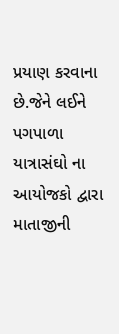પ્રયાણ કરવાના છે.જેને લઈને પગપાળા યાત્રાસંઘો ના આયોજકો દ્વારા માતાજીની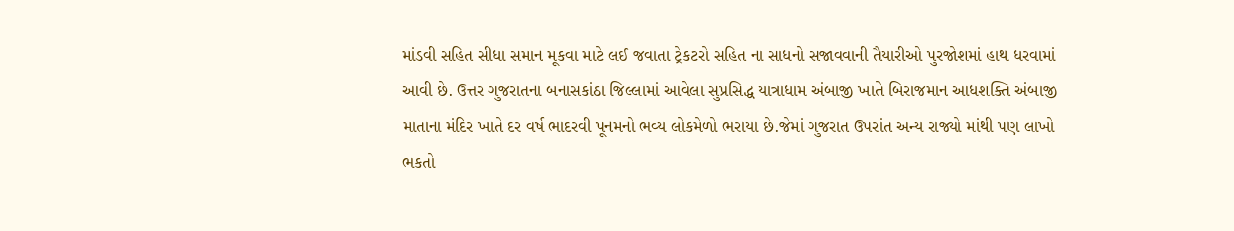માંડવી સહિત સીધા સમાન મૂકવા માટે લઈ જવાતા ટ્રેકટરો સહિત ના સાધનો સજાવવાની તૈયારીઓ પુરજોશમાં હાથ ધરવામાં આવી છે. ઉત્તર ગુજરાતના બનાસકાંઠા જિલ્લામાં આવેલા સુપ્રસિદ્ધ યાત્રાધામ અંબાજી ખાતે બિરાજમાન આધશક્તિ અંબાજી માતાના મંદિર ખાતે દર વર્ષ ભાદરવી પૂનમનો ભવ્ય લોકમેળો ભરાયા છે.જેમાં ગુજરાત ઉપરાંત અન્ય રાજ્યો માંથી પણ લાખો ભકતો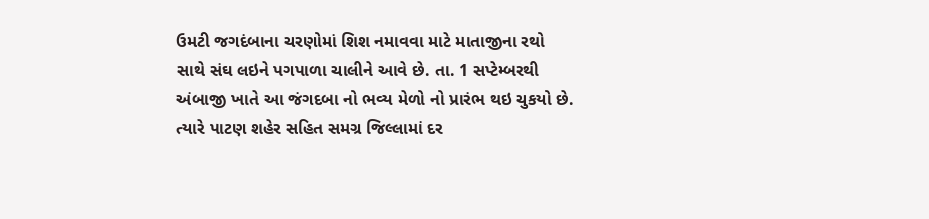ઉમટી જગદંબાના ચરણોમાં શિશ નમાવવા માટે માતાજીના રથો સાથે સંઘ લઇને પગપાળા ચાલીને આવે છે. તા. 1 સપ્ટેમ્બરથી અંબાજી ખાતે આ જંગદબા નો ભવ્ય મેળો નો પ્રારંભ થઇ ચુકયો છે. ત્યારે પાટણ શહેર સહિત સમગ્ર જિલ્લામાં દર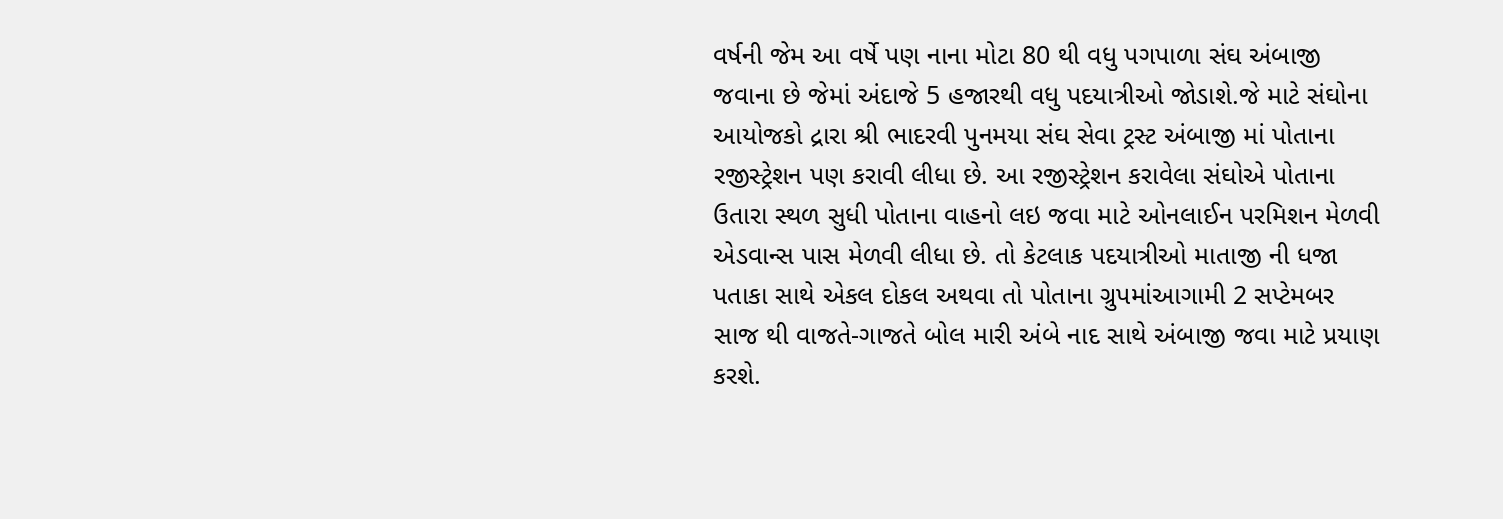વર્ષની જેમ આ વર્ષે પણ નાના મોટા 80 થી વધુ પગપાળા સંઘ અંબાજી જવાના છે જેમાં અંદાજે 5 હજારથી વધુ પદયાત્રીઓ જોડાશે.જે માટે સંઘોના આયોજકો દ્રારા શ્રી ભાદરવી પુનમયા સંઘ સેવા ટ્રસ્ટ અંબાજી માં પોતાના રજીસ્ટ્રેશન પણ કરાવી લીધા છે. આ રજીસ્ટ્રેશન કરાવેલા સંઘોએ પોતાના ઉતારા સ્થળ સુધી પોતાના વાહનો લઇ જવા માટે ઓનલાઈન પરમિશન મેળવી  એડવાન્સ પાસ મેળવી લીધા છે. તો કેટલાક પદયાત્રીઓ માતાજી ની ધજા પતાકા સાથે એકલ દોકલ અથવા તો પોતાના ગ્રુપમાંઆગામી 2 સપ્ટેમબર સાજ થી વાજતે-ગાજતે બોલ મારી અંબે નાદ સાથે અંબાજી જવા માટે પ્રયાણ કરશે.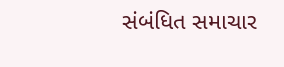સંબંધિત સમાચાર